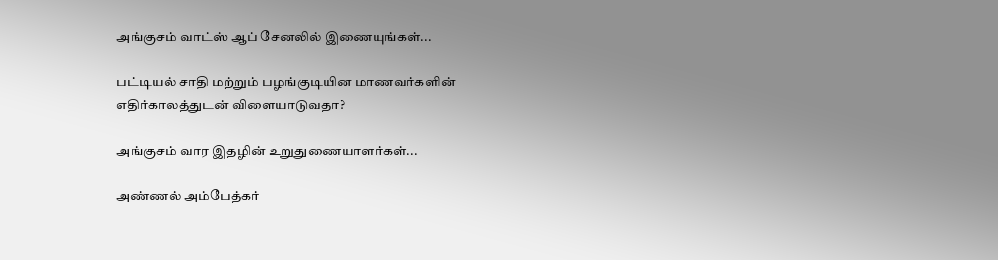அங்குசம் வாட்ஸ் ஆப் சேனலில் இணையுங்கள்...

பட்டியல் சாதி மற்றும் பழங்குடியின மாணவர்களின் எதிர்காலத்துடன் விளையாடுவதா?

அங்குசம் வார இதழின் உறுதுணையாளர்கள்...

அண்ணல் அம்பேத்கர்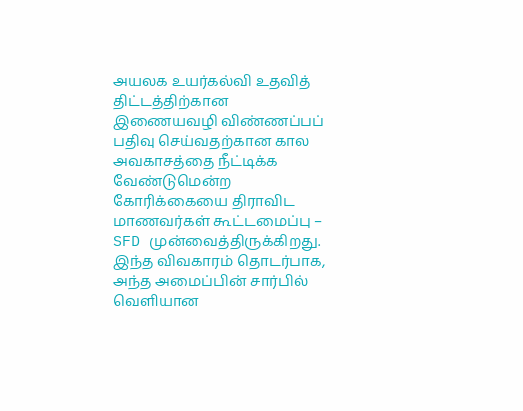அயலக உயர்கல்வி உதவித் திட்டத்திற்கான இணையவழி விண்ணப்பப் பதிவு செய்வதற்கான கால அவகாசத்தை நீட்டிக்க வேண்டுமென்ற கோரிக்கையை திராவிட மாணவர்கள் கூட்டமைப்பு – SFD முன்வைத்திருக்கிறது. இந்த விவகாரம் தொடர்பாக, அந்த அமைப்பின் சார்பில் வெளியான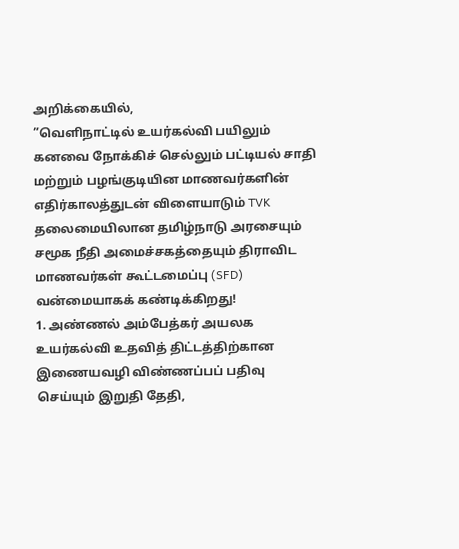அறிக்கையில்,
”வெளிநாட்டில் உயர்கல்வி பயிலும் கனவை நோக்கிச் செல்லும் பட்டியல் சாதி மற்றும் பழங்குடியின மாணவர்களின் எதிர்காலத்துடன் விளையாடும் TVK தலைமையிலான தமிழ்நாடு அரசையும் சமூக நீதி அமைச்சகத்தையும் திராவிட மாணவர்கள் கூட்டமைப்பு (SFD) வன்மையாகக் கண்டிக்கிறது!
1. அண்ணல் அம்பேத்கர் அயலக உயர்கல்வி உதவித் திட்டத்திற்கான இணையவழி விண்ணப்பப் பதிவு செய்யும் இறுதி தேதி,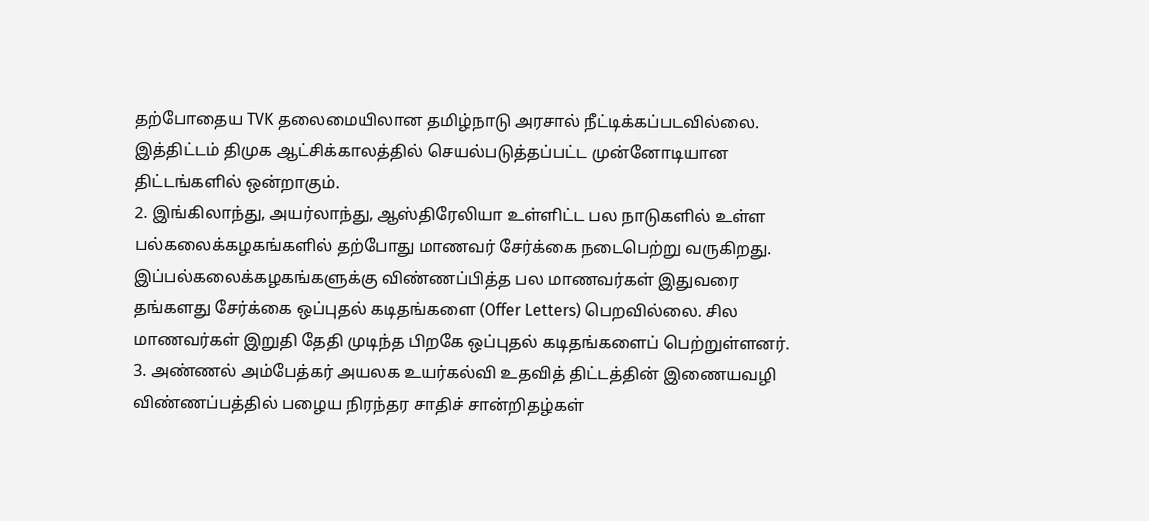தற்போதைய TVK தலைமையிலான தமிழ்நாடு அரசால் நீட்டிக்கப்படவில்லை. இத்திட்டம் திமுக ஆட்சிக்காலத்தில் செயல்படுத்தப்பட்ட முன்னோடியான திட்டங்களில் ஒன்றாகும்.
2. இங்கிலாந்து, அயர்லாந்து, ஆஸ்திரேலியா உள்ளிட்ட பல நாடுகளில் உள்ள பல்கலைக்கழகங்களில் தற்போது மாணவர் சேர்க்கை நடைபெற்று வருகிறது. இப்பல்கலைக்கழகங்களுக்கு விண்ணப்பித்த பல மாணவர்கள் இதுவரை தங்களது சேர்க்கை ஒப்புதல் கடிதங்களை (Offer Letters) பெறவில்லை. சில மாணவர்கள் இறுதி தேதி முடிந்த பிறகே ஒப்புதல் கடிதங்களைப் பெற்றுள்ளனர்.
3. அண்ணல் அம்பேத்கர் அயலக உயர்கல்வி உதவித் திட்டத்தின் இணையவழி விண்ணப்பத்தில் பழைய நிரந்தர சாதிச் சான்றிதழ்கள்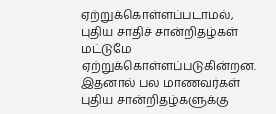ஏற்றுக்கொள்ளப்படாமல், புதிய சாதிச் சான்றிதழ்கள் மட்டுமே ஏற்றுக்கொள்ளப்படுகின்றன. இதனால் பல மாணவர்கள் புதிய சான்றிதழ்களுக்கு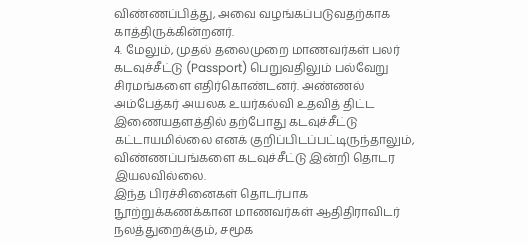விண்ணப்பித்து, அவை வழங்கப்படுவதற்காக காத்திருக்கின்றனர்.
4. மேலும், முதல் தலைமுறை மாணவர்கள் பலர் கடவுச்சீட்டு (Passport) பெறுவதிலும் பல்வேறு சிரமங்களை எதிர்கொண்டனர். அண்ணல் அம்பேத்கர் அயலக உயர்கல்வி உதவித் திட்ட இணையதளத்தில் தற்போது கடவுச்சீட்டு கட்டாயமில்லை எனக் குறிப்பிடப்பட்டிருந்தாலும், விண்ணப்பங்களை கடவுச்சீட்டு இன்றி தொடர இயலவில்லை.
இந்த பிரச்சினைகள் தொடர்பாக நூற்றுக்கணக்கான மாணவர்கள் ஆதிதிராவிடர் நலத்துறைக்கும், சமூக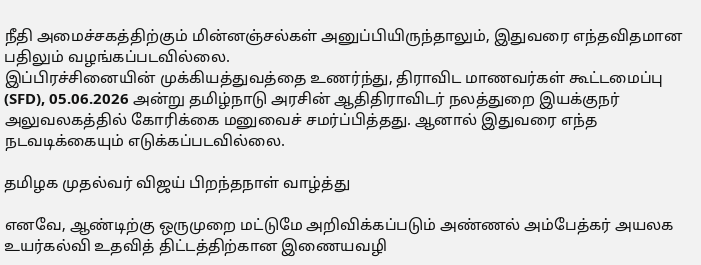நீதி அமைச்சகத்திற்கும் மின்னஞ்சல்கள் அனுப்பியிருந்தாலும், இதுவரை எந்தவிதமான பதிலும் வழங்கப்படவில்லை.
இப்பிரச்சினையின் முக்கியத்துவத்தை உணர்ந்து, திராவிட மாணவர்கள் கூட்டமைப்பு (SFD), 05.06.2026 அன்று தமிழ்நாடு அரசின் ஆதிதிராவிடர் நலத்துறை இயக்குநர் அலுவலகத்தில் கோரிக்கை மனுவைச் சமர்ப்பித்தது. ஆனால் இதுவரை எந்த நடவடிக்கையும் எடுக்கப்படவில்லை.

தமிழக முதல்வர் விஜய் பிறந்தநாள் வாழ்த்து

எனவே, ஆண்டிற்கு ஒருமுறை மட்டுமே அறிவிக்கப்படும் அண்ணல் அம்பேத்கர் அயலக உயர்கல்வி உதவித் திட்டத்திற்கான இணையவழி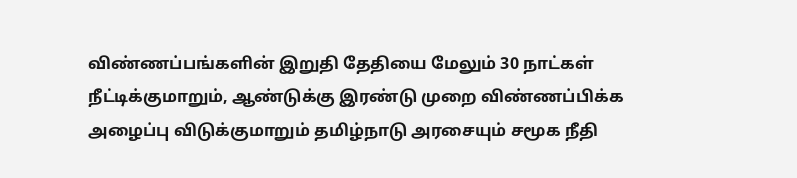விண்ணப்பங்களின் இறுதி தேதியை மேலும் 30 நாட்கள் நீட்டிக்குமாறும், ஆண்டுக்கு இரண்டு முறை விண்ணப்பிக்க அழைப்பு விடுக்குமாறும் தமிழ்நாடு அரசையும் சமூக நீதி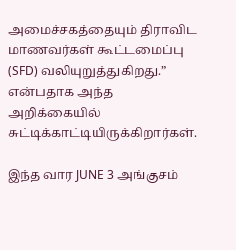அமைச்சகத்தையும் திராவிட மாணவர்கள் கூட்டமைப்பு (SFD) வலியுறுத்துகிறது.” என்பதாக அந்த அறிக்கையில் சுட்டிக்காட்டியிருக்கிறார்கள்.

இந்த வார JUNE 3 அங்குசம்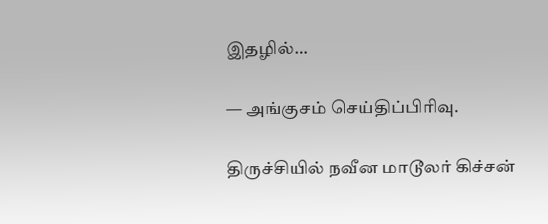இதழில்…

— அங்குசம் செய்திப்பிரிவு.

திருச்சியில் நவீன மாடூலர் கிச்சன்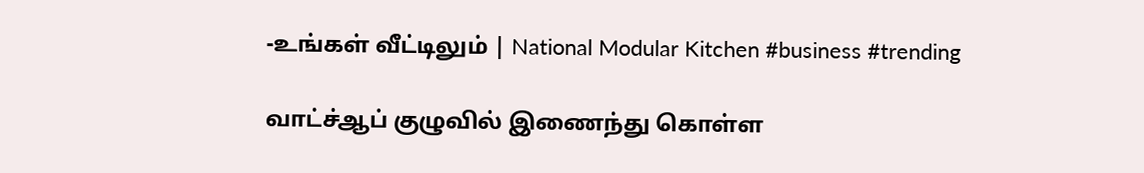-உங்கள் வீட்டிலும் | National Modular Kitchen #business #trending

வாட்ச்ஆப் குழுவில் இணைந்து கொள்ள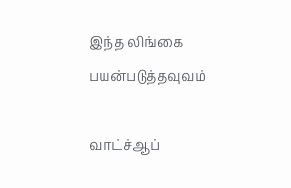இந்த லிங்கை பயன்படுத்தவுவம்

வாட்ச்ஆப்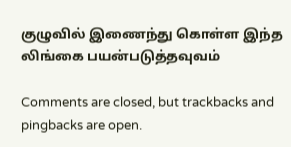குழுவில் இணைந்து கொள்ள இந்த லிங்கை பயன்படுத்தவுவம்

Comments are closed, but trackbacks and pingbacks are open.